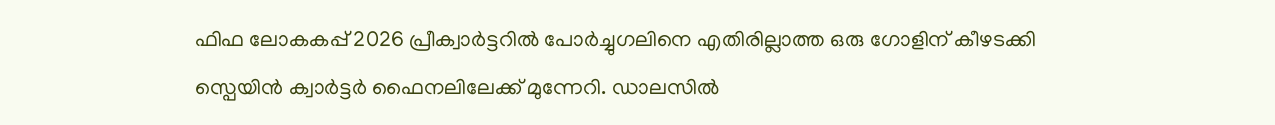ഫിഫ ലോകകപ്പ് 2026 പ്രീക്വാർട്ടറിൽ പോർച്ചുഗലിനെ എതിരില്ലാത്ത ഒരു ഗോളിന് കീഴടക്കി സ്പെയിൻ ക്വാർട്ടർ ഫൈനലിലേക്ക് മുന്നേറി. ഡാലസിൽ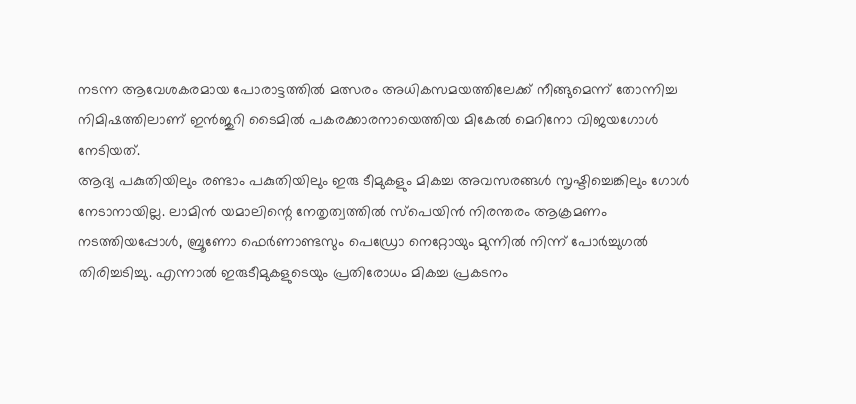നടന്ന ആവേശകരമായ പോരാട്ടത്തിൽ മത്സരം അധികസമയത്തിലേക്ക് നീങ്ങുമെന്ന് തോന്നിച്ച നിമിഷത്തിലാണ് ഇൻജുറി ടൈമിൽ പകരക്കാരനായെത്തിയ മികേൽ മെറിനോ വിജയഗോൾ നേടിയത്.
ആദ്യ പകുതിയിലും രണ്ടാം പകുതിയിലും ഇരു ടീമുകളും മികച്ച അവസരങ്ങൾ സൃഷ്ടിച്ചെങ്കിലും ഗോൾ നേടാനായില്ല. ലാമിൻ യമാലിന്റെ നേതൃത്വത്തിൽ സ്പെയിൻ നിരന്തരം ആക്രമണം നടത്തിയപ്പോൾ, ബ്രൂണോ ഫെർണാണ്ടസും പെഡ്രോ നെറ്റോയും മുന്നിൽ നിന്ന് പോർച്ചുഗൽ തിരിച്ചടിച്ചു. എന്നാൽ ഇരുടീമുകളുടെയും പ്രതിരോധം മികച്ച പ്രകടനം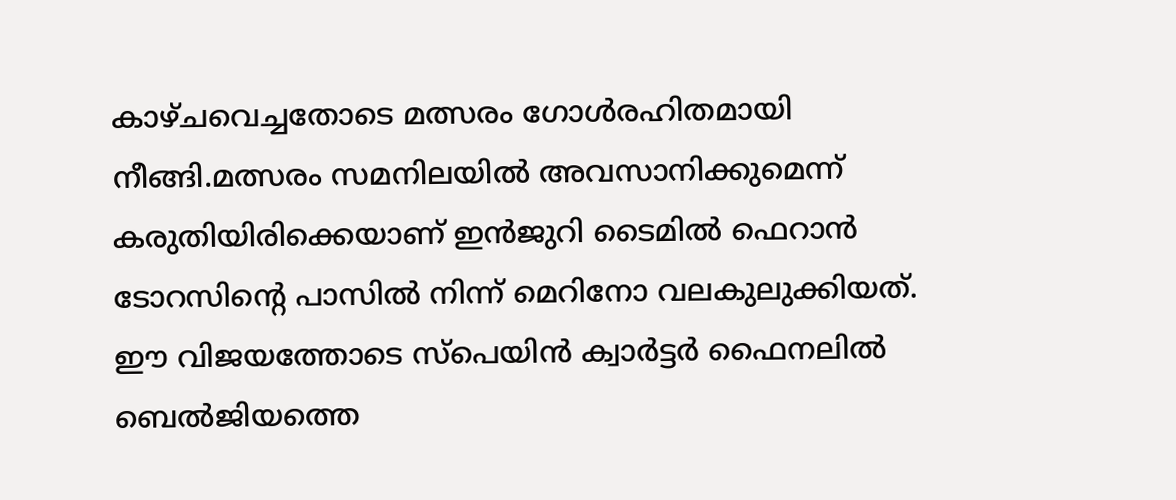കാഴ്ചവെച്ചതോടെ മത്സരം ഗോൾരഹിതമായി നീങ്ങി.മത്സരം സമനിലയിൽ അവസാനിക്കുമെന്ന് കരുതിയിരിക്കെയാണ് ഇൻജുറി ടൈമിൽ ഫെറാൻ ടോറസിന്റെ പാസിൽ നിന്ന് മെറിനോ വലകുലുക്കിയത്. ഈ വിജയത്തോടെ സ്പെയിൻ ക്വാർട്ടർ ഫൈനലിൽ ബെൽജിയത്തെ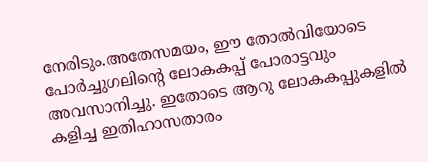നേരിടും.അതേസമയം, ഈ തോൽവിയോടെ പോർച്ചുഗലിന്റെ ലോകകപ്പ് പോരാട്ടവും അവസാനിച്ചു. ഇതോടെ ആറു ലോകകപ്പുകളിൽ കളിച്ച ഇതിഹാസതാരം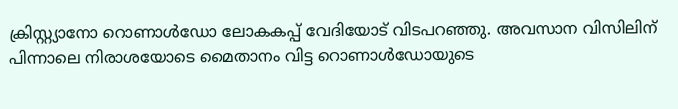ക്രിസ്റ്റ്യാനോ റൊണാൾഡോ ലോകകപ്പ് വേദിയോട് വിടപറഞ്ഞു. അവസാന വിസിലിന് പിന്നാലെ നിരാശയോടെ മൈതാനം വിട്ട റൊണാൾഡോയുടെ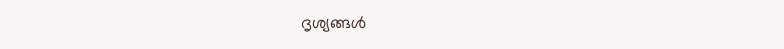ദൃശ്യങ്ങൾ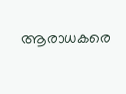ആരാധകരെ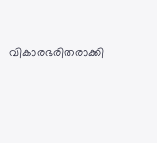വികാരഭരിതരാക്കി